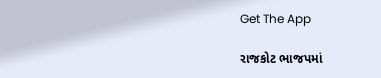Get The App

રાજકોટ ભાજપમાં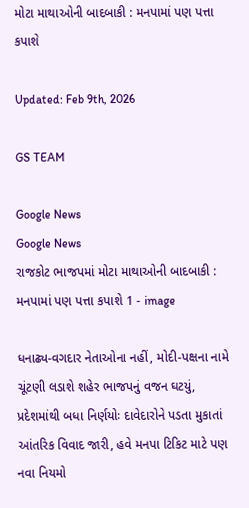મોટા માથાઓની બાદબાકી : મનપામાં પણ પત્તા કપાશે

Updated: Feb 9th, 2026

GS TEAM

Google News
Google News
રાજકોટ ભાજપમાં મોટા માથાઓની બાદબાકી : મનપામાં પણ પત્તા કપાશે 1 - image

ધનાઢ્ય-વગદાર નેતાઓના નહીં, મોદી-પક્ષના નામે ચૂંટણી લડાશે શહેર ભાજપનું વજન ઘટયું, પ્રદેશમાંથી બધા નિર્ણયોઃ દાવેદારોને પડતા મુકાતાં આંતરિક વિવાદ જારી, હવે મનપા ટિકિટ માટે પણ નવા નિયમો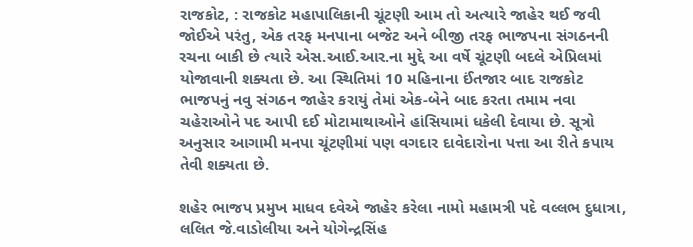રાજકોટ, : રાજકોટ મહાપાલિકાની ચૂંટણી આમ તો અત્યારે જાહેર થઈ જવી જોઈએ પરંતુ, એક તરફ મનપાના બજેટ અને બીજી તરફ ભાજપના સંગઠનની રચના બાકી છે ત્યારે એસ.આઈ.આર.ના મુદ્દે આ વર્ષે ચૂંટણી બદલે એપ્રિલમાં યોજાવાની શક્યતા છે. આ સ્થિતિમાં 10 મહિનાના ઈંતજાર બાદ રાજકોટ ભાજપનું નવુ સંગઠન જાહેર કરાયું તેમાં એક-બેને બાદ કરતા તમામ નવા ચહેરાઓને પદ આપી દઈ મોટામાથાઓને હાંસિયામાં ધકેલી દેવાયા છે. સૂત્રો અનુસાર આગામી મનપા ચૂંટણીમાં પણ વગદાર દાવેદારોના પત્તા આ રીતે કપાય તેવી શક્યતા છે.

શહેર ભાજપ પ્રમુખ માધવ દવેએ જાહેર કરેલા નામો મહામત્રી પદે વલ્લભ દુધાત્રા, લલિત જે.વાડોલીયા અને યોગેન્દ્રસિંહ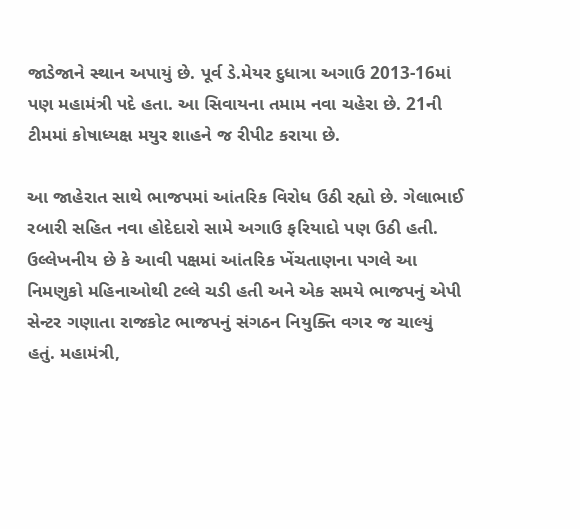જાડેજાને સ્થાન અપાયું છે. પૂર્વ ડે.મેયર દુધાત્રા અગાઉ 2013-16માં પણ મહામંત્રી પદે હતા. આ સિવાયના તમામ નવા ચહેરા છે. 21ની ટીમમાં કોષાધ્યક્ષ મયુર શાહને જ રીપીટ કરાયા છે.

આ જાહેરાત સાથે ભાજપમાં આંતરિક વિરોધ ઉઠી રહ્યો છે. ગેલાભાઈ રબારી સહિત નવા હોદેદારો સામે અગાઉ ફરિયાદો પણ ઉઠી હતી. ઉલ્લેખનીય છે કે આવી પક્ષમાં આંતરિક ખેંચતાણના પગલે આ નિમણુકો મહિનાઓથી ટલ્લે ચડી હતી અને એક સમયે ભાજપનું એપી સેન્ટર ગણાતા રાજકોટ ભાજપનું સંગઠન નિયુક્તિ વગર જ ચાલ્યું હતું. મહામંત્રી,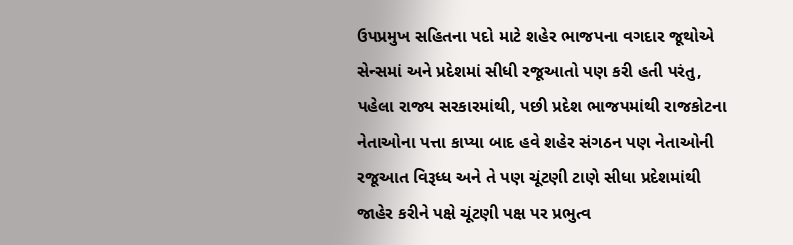ઉપપ્રમુખ સહિતના પદો માટે શહેર ભાજપના વગદાર જૂથોએ સેન્સમાં અને પ્રદેશમાં સીધી રજૂઆતો પણ કરી હતી પરંતુ, પહેલા રાજ્ય સરકારમાંથી, પછી પ્રદેશ ભાજપમાંથી રાજકોટના નેતાઓના પત્તા કાપ્યા બાદ હવે શહેર સંગઠન પણ નેતાઓની રજૂઆત વિરૂધ્ધ અને તે પણ ચૂંટણી ટાણે સીધા પ્રદેશમાંથી જાહેર કરીને પક્ષે ચૂંટણી પક્ષ પર પ્રભુત્વ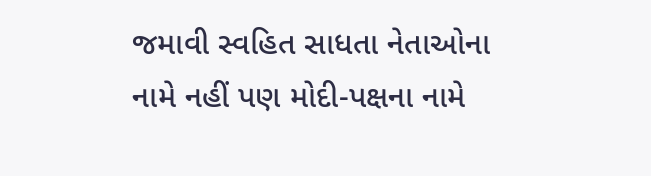જમાવી સ્વહિત સાધતા નેતાઓના નામે નહીં પણ મોદી-પક્ષના નામે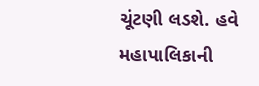ચૂંટણી લડશે. હવે મહાપાલિકાની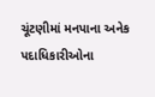ચૂંટણીમાં મનપાના અનેક પદાધિકારીઓના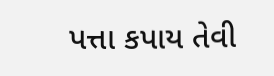પત્તા કપાય તેવી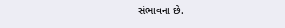સંભાવના છે.